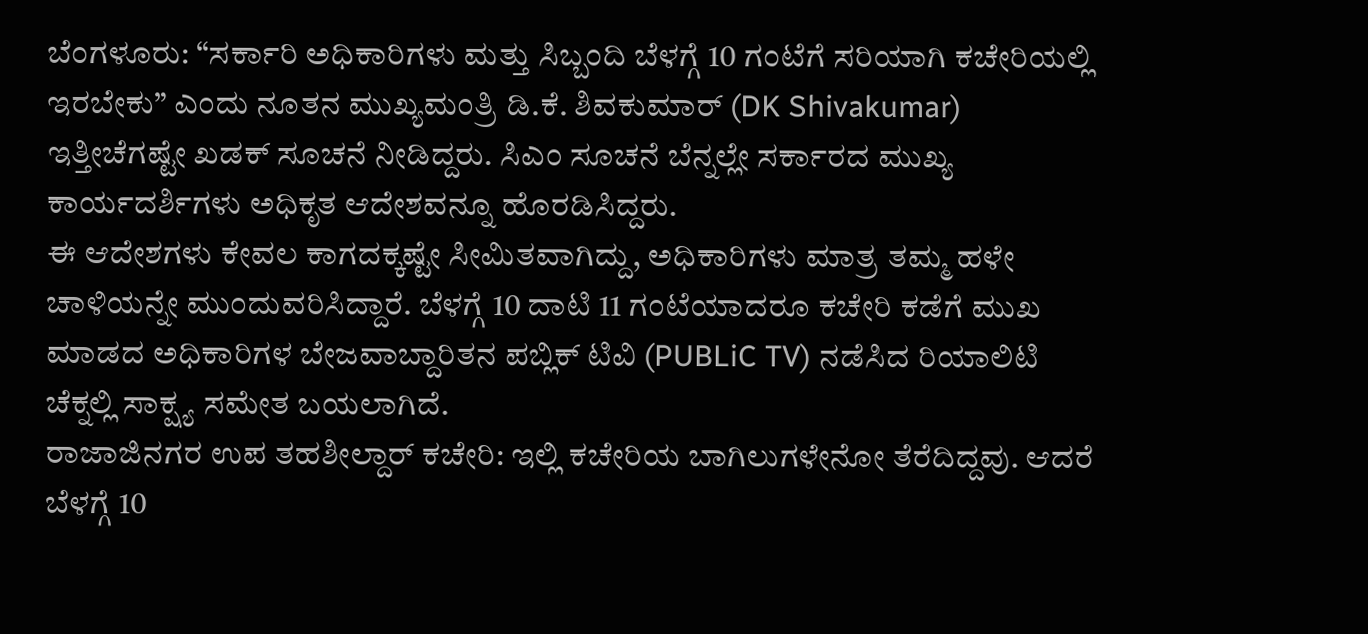ಬೆಂಗಳೂರು: “ಸರ್ಕಾರಿ ಅಧಿಕಾರಿಗಳು ಮತ್ತು ಸಿಬ್ಬಂದಿ ಬೆಳಗ್ಗೆ 10 ಗಂಟೆಗೆ ಸರಿಯಾಗಿ ಕಚೇರಿಯಲ್ಲಿ ಇರಬೇಕು” ಎಂದು ನೂತನ ಮುಖ್ಯಮಂತ್ರಿ ಡಿ.ಕೆ. ಶಿವಕುಮಾರ್ (DK Shivakumar) ಇತ್ತೀಚೆಗಷ್ಟೇ ಖಡಕ್ ಸೂಚನೆ ನೀಡಿದ್ದರು. ಸಿಎಂ ಸೂಚನೆ ಬೆನ್ನಲ್ಲೇ ಸರ್ಕಾರದ ಮುಖ್ಯ ಕಾರ್ಯದರ್ಶಿಗಳು ಅಧಿಕೃತ ಆದೇಶವನ್ನೂ ಹೊರಡಿಸಿದ್ದರು.
ಈ ಆದೇಶಗಳು ಕೇವಲ ಕಾಗದಕ್ಕಷ್ಟೇ ಸೀಮಿತವಾಗಿದ್ದು, ಅಧಿಕಾರಿಗಳು ಮಾತ್ರ ತಮ್ಮ ಹಳೇ ಚಾಳಿಯನ್ನೇ ಮುಂದುವರಿಸಿದ್ದಾರೆ. ಬೆಳಗ್ಗೆ 10 ದಾಟಿ 11 ಗಂಟೆಯಾದರೂ ಕಚೇರಿ ಕಡೆಗೆ ಮುಖ ಮಾಡದ ಅಧಿಕಾರಿಗಳ ಬೇಜವಾಬ್ದಾರಿತನ ಪಬ್ಲಿಕ್ ಟಿವಿ (PUBLiC TV) ನಡೆಸಿದ ರಿಯಾಲಿಟಿ ಚೆಕ್ನಲ್ಲಿ ಸಾಕ್ಷ್ಯ ಸಮೇತ ಬಯಲಾಗಿದೆ.
ರಾಜಾಜಿನಗರ ಉಪ ತಹಶೀಲ್ದಾರ್ ಕಚೇರಿ: ಇಲ್ಲಿ ಕಚೇರಿಯ ಬಾಗಿಲುಗಳೇನೋ ತೆರೆದಿದ್ದವು. ಆದರೆ ಬೆಳಗ್ಗೆ 10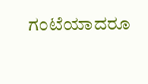ಗಂಟೆಯಾದರೂ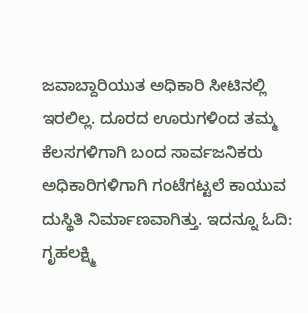ಜವಾಬ್ದಾರಿಯುತ ಅಧಿಕಾರಿ ಸೀಟಿನಲ್ಲಿ ಇರಲಿಲ್ಲ. ದೂರದ ಊರುಗಳಿಂದ ತಮ್ಮ ಕೆಲಸಗಳಿಗಾಗಿ ಬಂದ ಸಾರ್ವಜನಿಕರು ಅಧಿಕಾರಿಗಳಿಗಾಗಿ ಗಂಟೆಗಟ್ಟಲೆ ಕಾಯುವ ದುಸ್ಥಿತಿ ನಿರ್ಮಾಣವಾಗಿತ್ತು. ಇದನ್ನೂ ಓದಿ: ಗೃಹಲಕ್ಷ್ಮಿ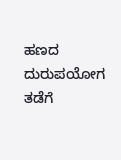ಹಣದ ದುರುಪಯೋಗ ತಡೆಗೆ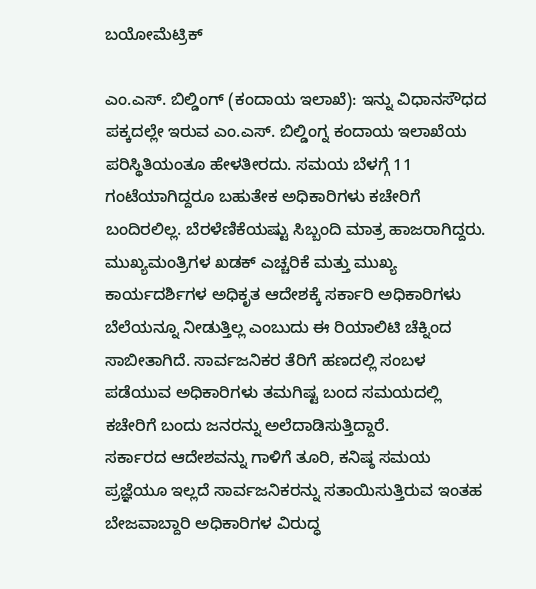ಬಯೋಮೆಟ್ರಿಕ್

ಎಂ.ಎಸ್. ಬಿಲ್ಡಿಂಗ್ (ಕಂದಾಯ ಇಲಾಖೆ): ಇನ್ನು ವಿಧಾನಸೌಧದ ಪಕ್ಕದಲ್ಲೇ ಇರುವ ಎಂ.ಎಸ್. ಬಿಲ್ಡಿಂಗ್ನ ಕಂದಾಯ ಇಲಾಖೆಯ ಪರಿಸ್ಥಿತಿಯಂತೂ ಹೇಳತೀರದು. ಸಮಯ ಬೆಳಗ್ಗೆ 11 ಗಂಟೆಯಾಗಿದ್ದರೂ ಬಹುತೇಕ ಅಧಿಕಾರಿಗಳು ಕಚೇರಿಗೆ ಬಂದಿರಲಿಲ್ಲ. ಬೆರಳೆಣಿಕೆಯಷ್ಟು ಸಿಬ್ಬಂದಿ ಮಾತ್ರ ಹಾಜರಾಗಿದ್ದರು.
ಮುಖ್ಯಮಂತ್ರಿಗಳ ಖಡಕ್ ಎಚ್ಚರಿಕೆ ಮತ್ತು ಮುಖ್ಯ ಕಾರ್ಯದರ್ಶಿಗಳ ಅಧಿಕೃತ ಆದೇಶಕ್ಕೆ ಸರ್ಕಾರಿ ಅಧಿಕಾರಿಗಳು ಬೆಲೆಯನ್ನೂ ನೀಡುತ್ತಿಲ್ಲ ಎಂಬುದು ಈ ರಿಯಾಲಿಟಿ ಚೆಕ್ನಿಂದ ಸಾಬೀತಾಗಿದೆ. ಸಾರ್ವಜನಿಕರ ತೆರಿಗೆ ಹಣದಲ್ಲಿ ಸಂಬಳ ಪಡೆಯುವ ಅಧಿಕಾರಿಗಳು ತಮಗಿಷ್ಟ ಬಂದ ಸಮಯದಲ್ಲಿ ಕಚೇರಿಗೆ ಬಂದು ಜನರನ್ನು ಅಲೆದಾಡಿಸುತ್ತಿದ್ದಾರೆ.
ಸರ್ಕಾರದ ಆದೇಶವನ್ನು ಗಾಳಿಗೆ ತೂರಿ, ಕನಿಷ್ಠ ಸಮಯ ಪ್ರಜ್ಞೆಯೂ ಇಲ್ಲದೆ ಸಾರ್ವಜನಿಕರನ್ನು ಸತಾಯಿಸುತ್ತಿರುವ ಇಂತಹ ಬೇಜವಾಬ್ದಾರಿ ಅಧಿಕಾರಿಗಳ ವಿರುದ್ಧ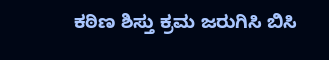ಕಠಿಣ ಶಿಸ್ತು ಕ್ರಮ ಜರುಗಿಸಿ ಬಿಸಿ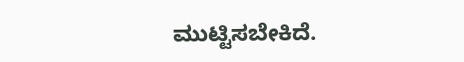ಮುಟ್ಟಿಸಬೇಕಿದೆ.